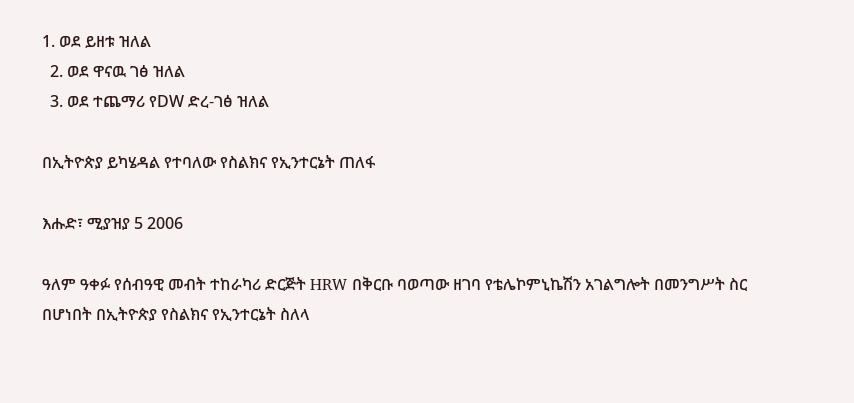1. ወደ ይዘቱ ዝለል
  2. ወደ ዋናዉ ገፅ ዝለል
  3. ወደ ተጨማሪ የDW ድረ-ገፅ ዝለል

በኢትዮጵያ ይካሄዳል የተባለው የስልክና የኢንተርኔት ጠለፋ

እሑድ፣ ሚያዝያ 5 2006

ዓለም ዓቀፉ የሰብዓዊ መብት ተከራካሪ ድርጅት HRW በቅርቡ ባወጣው ዘገባ የቴሌኮምኒኬሽን አገልግሎት በመንግሥት ስር በሆነበት በኢትዮጵያ የስልክና የኢንተርኔት ስለላ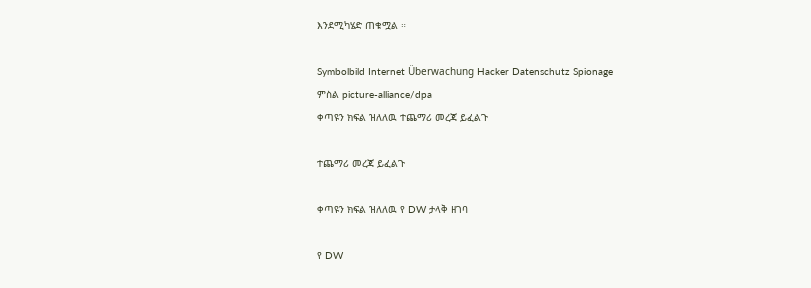እንደሚካሄድ ጠቁሟል ።

Symbolbild Internet Überwachung Hacker Datenschutz Spionage
ምስል picture-alliance/dpa
ቀጣዩን ክፍል ዝለለዉ ተጨማሪ መረጃ ይፈልጉ

ተጨማሪ መረጃ ይፈልጉ

ቀጣዩን ክፍል ዝለለዉ የ DW ታላቅ ዘገባ

የ DW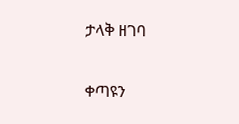ታላቅ ዘገባ

ቀጣዩን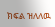ክፍል ዝለለዉ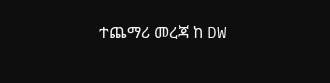ተጨማሪ መረጃ ከ DW